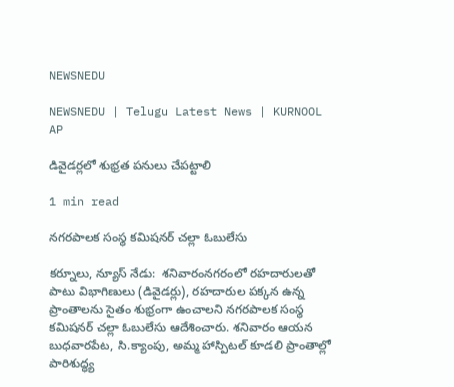NEWSNEDU

NEWSNEDU | Telugu Latest News | KURNOOL AP

డివైడర్లలో శుభ్రత పనులు చేపట్టాలి

1 min read

నగరపాలక సంస్థ కమిషనర్ చల్లా ఓబులేసు

కర్నూలు, న్యూస్ నేడు:  శనివారంనగరంలో రహదారులతో పాటు విభాగిణులు (డివైడర్లు), రహదారుల పక్కన ఉన్న ప్రాంతాలను సైతం శుభ్రంగా ఉంచాలని నగరపాలక సంస్థ కమిషనర్ చల్లా ఓబులేసు ఆదేశించారు. శనివారం ఆయన బుధవారపేట, సి.క్యాంపు, అమ్మ హాస్పిటల్ కూడలి ప్రాంతాల్లో పారిశుద్ధ్య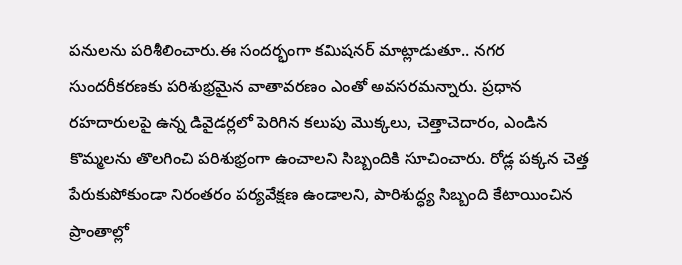పనులను పరిశీలించారు.ఈ సందర్భంగా కమిషనర్ మాట్లాడుతూ.. నగర సుందరీకరణకు పరిశుభ్రమైన వాతావరణం ఎంతో అవసరమన్నారు. ప్రధాన రహదారులపై ఉన్న డివైడర్లలో పెరిగిన కలుపు మొక్కలు, చెత్తాచెదారం, ఎండిన కొమ్మలను తొలగించి పరిశుభ్రంగా ఉంచాలని సిబ్బందికి సూచించారు. రోడ్ల పక్కన చెత్త పేరుకుపోకుండా నిరంతరం పర్యవేక్షణ ఉండాలని, పారిశుద్ధ్య సిబ్బంది కేటాయించిన ప్రాంతాల్లో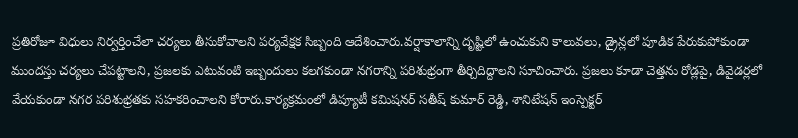ప్రతిరోజూ విధులు నిర్వర్తించేలా చర్యలు తీసుకోవాలని పర్యవేక్షక సిబ్బంది ఆదేశించారు.వర్షాకాలాన్ని దృష్టిలో ఉంచుకుని కాలువలు, డ్రైన్లలో పూడిక పేరుకుపోకుండా ముందస్తు చర్యలు చేపట్టాలని, ప్రజలకు ఎటువంటి ఇబ్బందులు కలగకుండా నగరాన్ని పరిశుభ్రంగా తీర్చిదిద్దాలని సూచించారు. ప్రజలు కూడా చెత్తను రోడ్లపై, డివైడర్లలో వేయకుండా నగర పరిశుభ్రతకు సహకరించాలని కోరారు.కార్యక్రమంలో డిప్యూటీ కమిషనర్ సతీష్ కుమార్ రెడ్డి, శానిటేషన్ ఇంస్పెక్టర్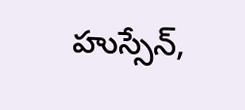హుస్సేన్,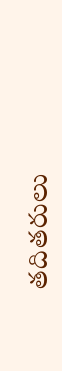తదితరులు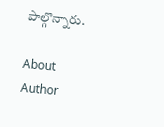పాల్గొన్నారు.

About Author